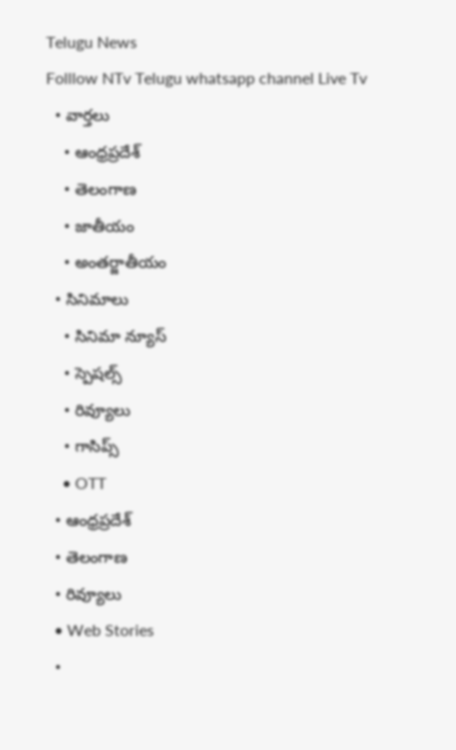Telugu News
Folllow NTv Telugu whatsapp channel Live Tv
  • వార్తలు
    • ఆంధ్రప్రదేశ్
    • తెలంగాణ
    • జాతీయం
    • అంతర్జాతీయం
  • సినిమాలు
    • సినిమా న్యూస్
    • స్పెషల్స్
    • రివ్యూలు
    • గాసిప్స్
    • OTT
  • ఆంధ్రప్రదేశ్
  • తెలంగాణ
  • రివ్యూలు
  • Web Stories
  •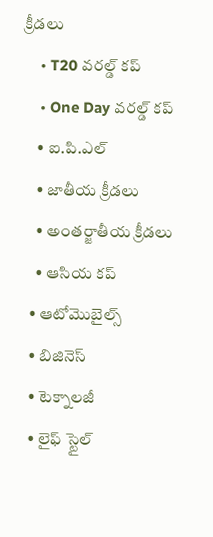క్రీడలు
    • T20 వరల్డ్ కప్
    • One Day వరల్డ్ కప్
    • ఐ.పి.ఎల్
    • జాతీయ క్రీడలు
    • అంతర్జాతీయ క్రీడలు
    • ఆసియ కప్
  • ఆటోమొబైల్స్
  • బిజినెస్‌
  • టెక్నాలజీ
  • లైఫ్ స్టైల్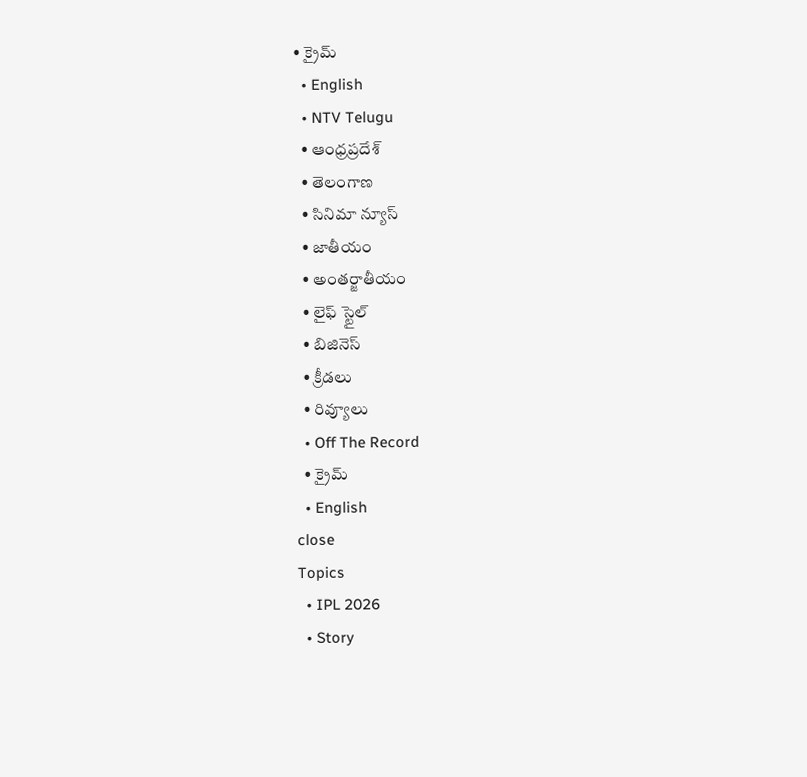• క్రైమ్
  • English
  • NTV Telugu
  • ఆంధ్రప్రదేశ్
  • తెలంగాణ
  • సినిమా న్యూస్
  • జాతీయం
  • అంతర్జాతీయం
  • లైఫ్ స్టైల్
  • బిజినెస్‌
  • క్రీడలు
  • రివ్యూలు
  • Off The Record
  • క్రైమ్
  • English
close
Topics
  • IPL 2026
  • Story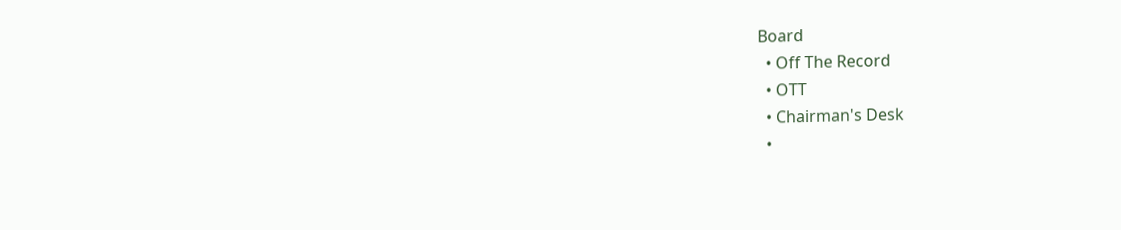Board
  • Off The Record
  • OTT
  • Chairman's Desk
  •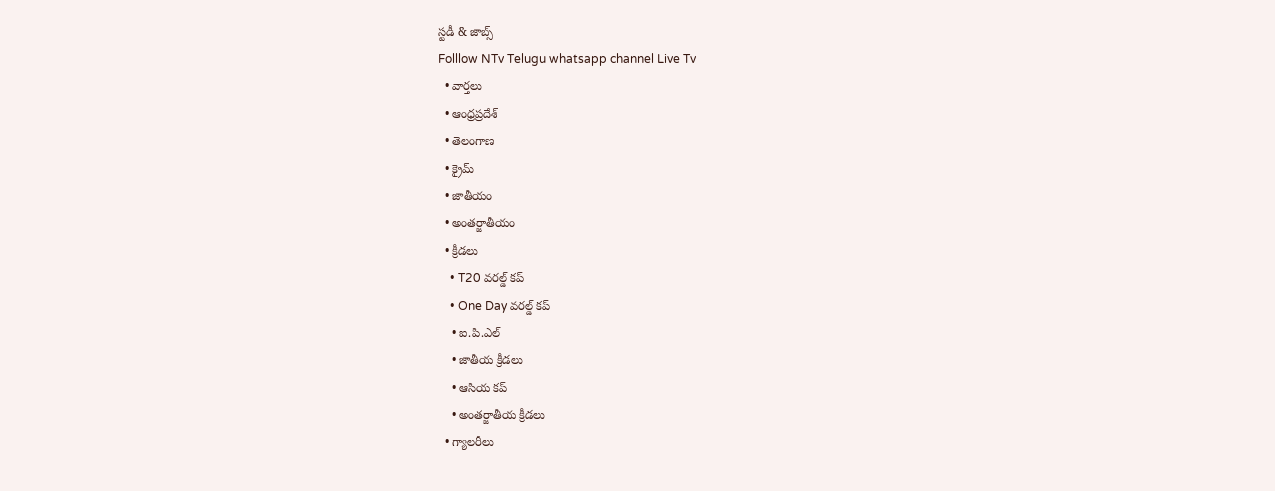స్టడీ & జాబ్స్
Folllow NTv Telugu whatsapp channel Live Tv
  • వార్తలు
  • ఆంధ్రప్రదేశ్
  • తెలంగాణ
  • క్రైమ్
  • జాతీయం
  • అంతర్జాతీయం
  • క్రీడలు
    • T20 వరల్డ్ కప్
    • One Day వరల్డ్ కప్
    • ఐ.పి.ఎల్
    • జాతీయ క్రీడలు
    • ఆసియ కప్
    • అంతర్జాతీయ క్రీడలు
  • గ్యాలరీలు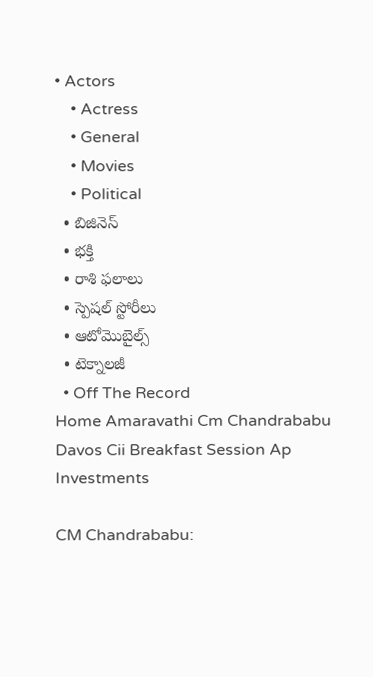• Actors
    • Actress
    • General
    • Movies
    • Political
  • బిజినెస్‌
  • భక్తి
  • రాశి ఫలాలు
  • స్పెషల్‌ స్టోరీలు
  • ఆటోమొబైల్స్
  • టెక్నాలజీ
  • Off The Record
Home Amaravathi Cm Chandrababu Davos Cii Breakfast Session Ap Investments

CM Chandrababu: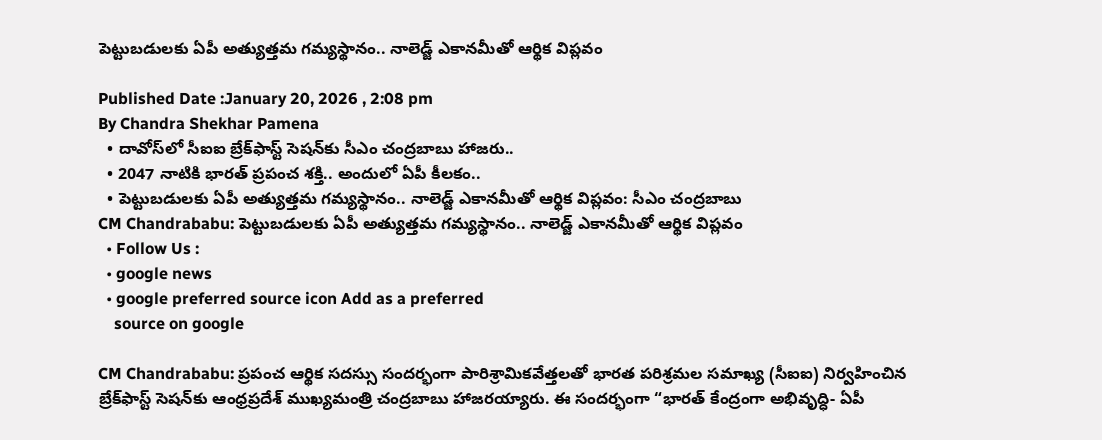పెట్టుబడులకు ఏపీ అత్యుత్తమ గమ్యస్థానం.. నాలెడ్జ్ ఎకానమీతో ఆర్థిక విప్లవం

Published Date :January 20, 2026 , 2:08 pm
By Chandra Shekhar Pamena
  • దావోస్‌లో సీఐఐ బ్రేక్‌ఫాస్ట్ సెషన్‌కు సీఎం చంద్రబాబు హాజరు..
  • 2047 నాటికి భారత్ ప్రపంచ శక్తి.. అందులో ఏపీ కీలకం..
  • పెట్టుబడులకు ఏపీ అత్యుత్తమ గమ్యస్థానం.. నాలెడ్జ్ ఎకానమీతో ఆర్థిక విప్లవం: సీఎం చంద్రబాబు
CM Chandrababu: పెట్టుబడులకు ఏపీ అత్యుత్తమ గమ్యస్థానం.. నాలెడ్జ్ ఎకానమీతో ఆర్థిక విప్లవం
  • Follow Us :
  • google news
  • google preferred source icon Add as a preferred
    source on google

CM Chandrababu: ప్రపంచ ఆర్థిక సదస్సు సందర్భంగా పారిశ్రామికవేత్తలతో భారత పరిశ్రమల సమాఖ్య (సీఐఐ) నిర్వహించిన బ్రేక్‌ఫాస్ట్ సెషన్‌కు ఆంధ్రప్రదేశ్ ముఖ్యమంత్రి చంద్రబాబు హాజరయ్యారు. ఈ సందర్భంగా “భారత్ కేంద్రంగా అభివృద్ధి- ఏపీ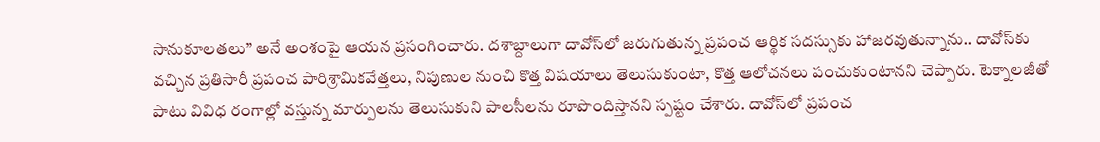సానుకూలతలు” అనే అంశంపై ఆయన ప్రసంగించారు. దశాబ్దాలుగా దావోస్‌లో జరుగుతున్న ప్రపంచ ఆర్థిక సదస్సుకు హాజరవుతున్నాను.. దావోస్‌కు వచ్చిన ప్రతిసారీ ప్రపంచ పారిశ్రామికవేత్తలు, నిపుణుల నుంచి కొత్త విషయాలు తెలుసుకుంటా, కొత్త ఆలోచనలు పంచుకుంటానని చెప్పారు. టెక్నాలజీతో పాటు వివిధ రంగాల్లో వస్తున్న మార్పులను తెలుసుకుని పాలసీలను రూపొందిస్తానని స్పష్టం చేశారు. దావోస్‌లో ప్రపంచ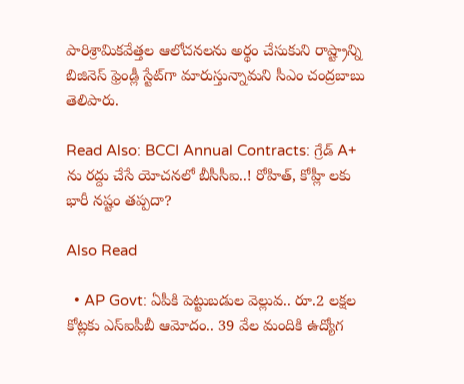పారిశ్రామికవేత్తల ఆలోచనలను అర్థం చేసుకుని రాష్ట్రాన్ని బిజినెస్ ఫ్రెండ్లీ స్టేట్‌గా మారుస్తున్నామని సీఎం చంద్రబాబు తెలిపారు.

Read Also: BCCI Annual Contracts: గ్రేడ్ A+ ను రద్దు చేసే యోచనలో బీసీసీఐ..! రోహిత్, కోహ్లీ లకు భారీ నష్టం తప్పదా?

Also Read

  • AP Govt: ఏపీకి పెట్టుబడుల వెల్లువ.. రూ.2 లక్షల కోట్లకు ఎస్ఐపీబీ ఆమోదం.. 39 వేల మందికి ఉద్యోగ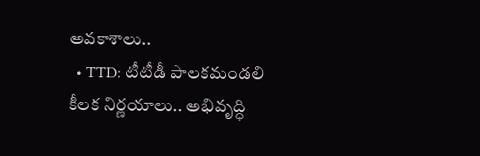అవకాశాలు..
  • TTD: టీటీడీ పాలకమండలి కీలక నిర్ణయాలు.. అభివృద్ధి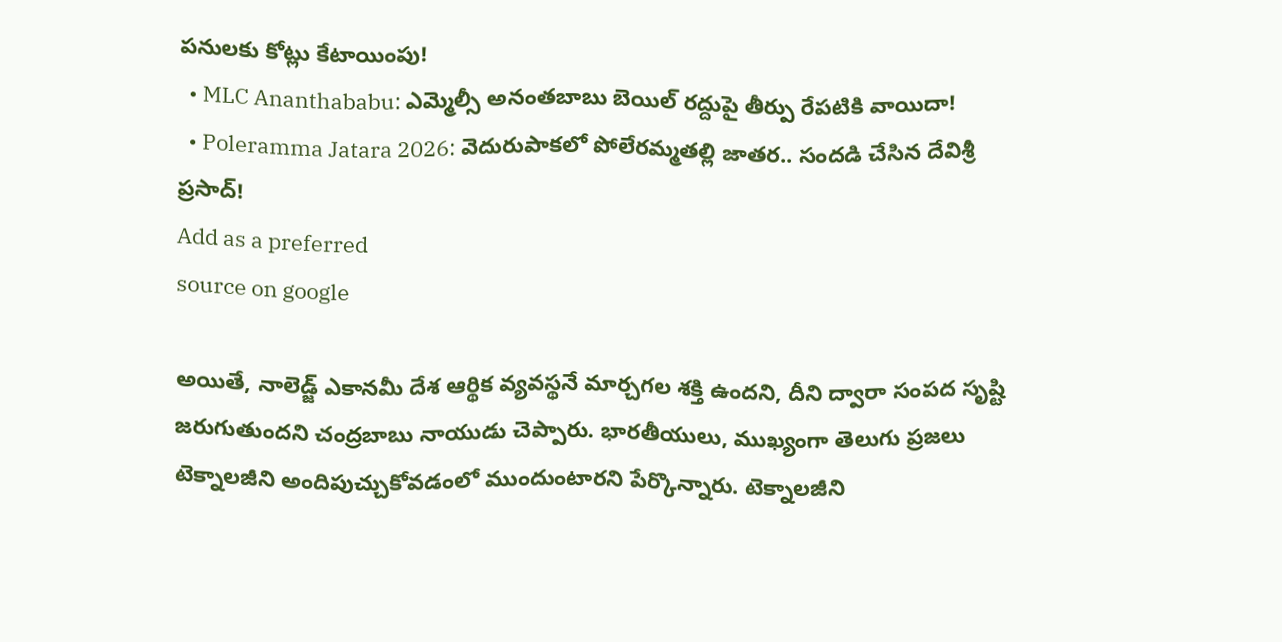పనులకు కోట్లు కేటాయింపు!
  • MLC Ananthababu: ఎమ్మెల్సీ అనంతబాబు బెయిల్ రద్దుపై తీర్పు రేపటికి వాయిదా!
  • Poleramma Jatara 2026: వెదురుపాకలో పోలేరమ్మతల్లి జాతర.. సందడి చేసిన దేవిశ్రీ ప్రసాద్!
Add as a preferred
source on google

అయితే, నాలెడ్జ్ ఎకానమీ దేశ ఆర్థిక వ్యవస్థనే మార్చగల శక్తి ఉందని, దీని ద్వారా సంపద సృష్టి జరుగుతుందని చంద్రబాబు నాయుడు చెప్పారు. భారతీయులు, ముఖ్యంగా తెలుగు ప్రజలు టెక్నాలజీని అందిపుచ్చుకోవడంలో ముందుంటారని పేర్కొన్నారు. టెక్నాలజీని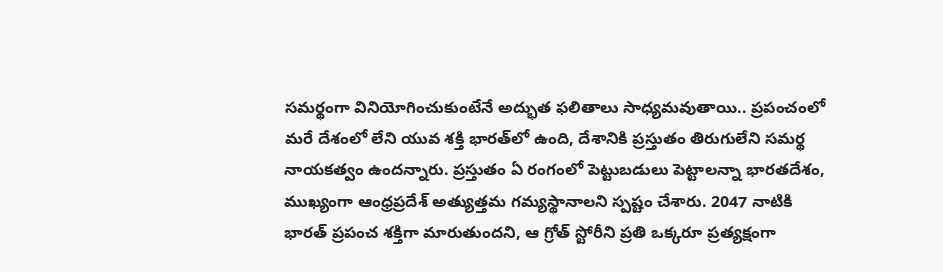సమర్థంగా వినియోగించుకుంటేనే అద్భుత ఫలితాలు సాధ్యమవుతాయి.. ప్రపంచంలో మరే దేశంలో లేని యువ శక్తి భారత్‌లో ఉంది, దేశానికి ప్రస్తుతం తిరుగులేని సమర్థ నాయకత్వం ఉందన్నారు. ప్రస్తుతం ఏ రంగంలో పెట్టుబడులు పెట్టాలన్నా భారతదేశం, ముఖ్యంగా ఆంధ్రప్రదేశ్ అత్యుత్తమ గమ్యస్థానాలని స్పష్టం చేశారు. 2047 నాటికి భారత్ ప్రపంచ శక్తిగా మారుతుందని, ఆ గ్రోత్ స్టోరీని ప్రతి ఒక్కరూ ప్రత్యక్షంగా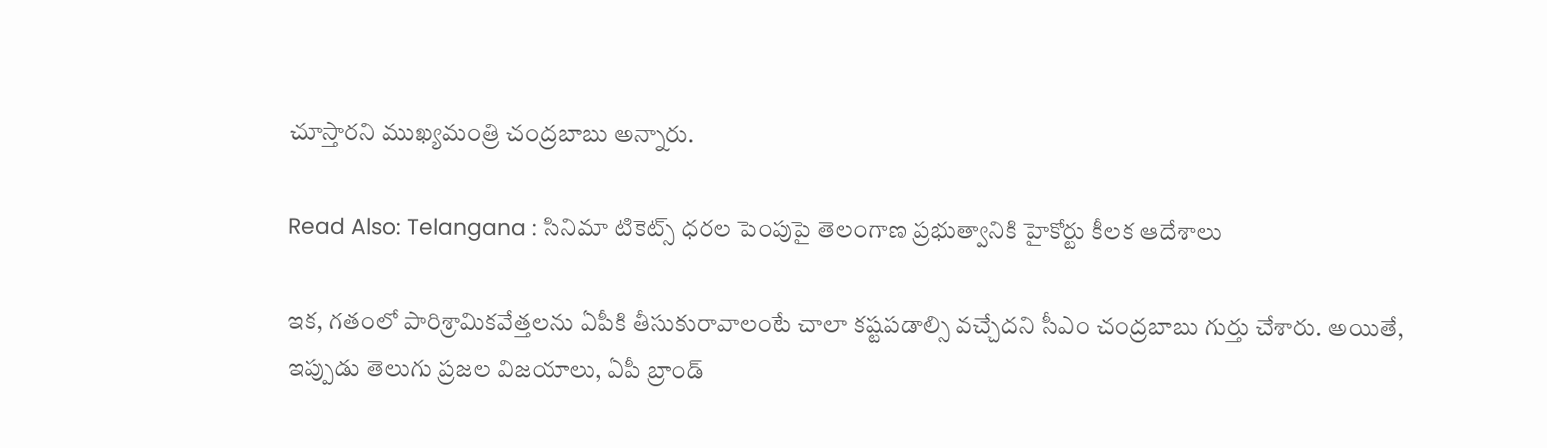చూస్తారని ముఖ్యమంత్రి చంద్రబాబు అన్నారు.

Read Also: Telangana : సినిమా టికెట్స్ ధరల పెంపుపై తెలంగాణ ప్రభుత్వానికి హైకోర్టు కీలక ఆదేశాలు

ఇక, గతంలో పారిశ్రామికవేత్తలను ఏపీకి తీసుకురావాలంటే చాలా కష్టపడాల్సి వచ్చేదని సీఎం చంద్రబాబు గుర్తు చేశారు. అయితే, ఇప్పుడు తెలుగు ప్రజల విజయాలు, ఏపీ బ్రాండ్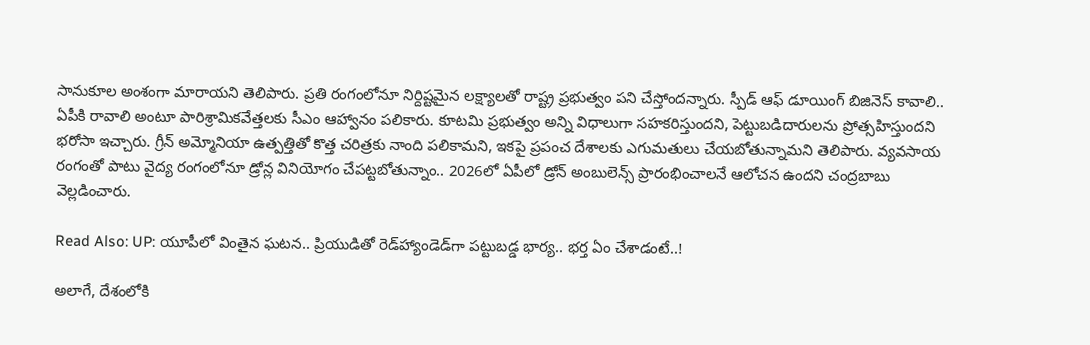సానుకూల అంశంగా మారాయని తెలిపారు. ప్రతి రంగంలోనూ నిర్దిష్టమైన లక్ష్యాలతో రాష్ట్ర ప్రభుత్వం పని చేస్తోందన్నారు. స్పీడ్ ఆఫ్ డూయింగ్ బిజినెస్ కావాలి.. ఏపీకి రావాలి అంటూ పారిశ్రామికవేత్తలకు సీఎం ఆహ్వానం పలికారు. కూటమి ప్రభుత్వం అన్ని విధాలుగా సహకరిస్తుందని, పెట్టుబడిదారులను ప్రోత్సహిస్తుందని భరోసా ఇచ్చారు. గ్రీన్ అమ్మోనియా ఉత్పత్తితో కొత్త చరిత్రకు నాంది పలికామని, ఇకపై ప్రపంచ దేశాలకు ఎగుమతులు చేయబోతున్నామని తెలిపారు. వ్యవసాయ రంగంతో పాటు వైద్య రంగంలోనూ డ్రోన్ల వినియోగం చేపట్టబోతున్నాం.. 2026లో ఏపీలో డ్రోన్ అంబులెన్స్ ప్రారంభించాలనే ఆలోచన ఉందని చంద్రబాబు వెల్లడించారు.

Read Also: UP: యూపీలో వింతైన ఘటన.. ప్రియుడితో రెడ్‌హ్యాండెడ్‌గా పట్టుబడ్డ భార్య.. భర్త ఏం చేశాడంటే..!

అలాగే, దేశంలోకి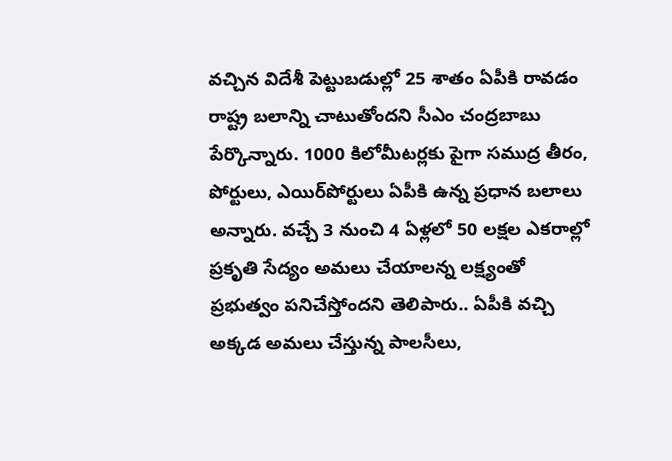వచ్చిన విదేశీ పెట్టుబడుల్లో 25 శాతం ఏపీకి రావడం రాష్ట్ర బలాన్ని చాటుతోందని సీఎం చంద్రబాబు పేర్కొన్నారు. 1000 కిలోమీటర్లకు పైగా సముద్ర తీరం, పోర్టులు, ఎయిర్‌పోర్టులు ఏపీకి ఉన్న ప్రధాన బలాలు అన్నారు. వచ్చే 3 నుంచి 4 ఏళ్లలో 50 లక్షల ఎకరాల్లో ప్రకృతి సేద్యం అమలు చేయాలన్న లక్ష్యంతో ప్రభుత్వం పనిచేస్తోందని తెలిపారు.. ఏపీకి వచ్చి అక్కడ అమలు చేస్తున్న పాలసీలు,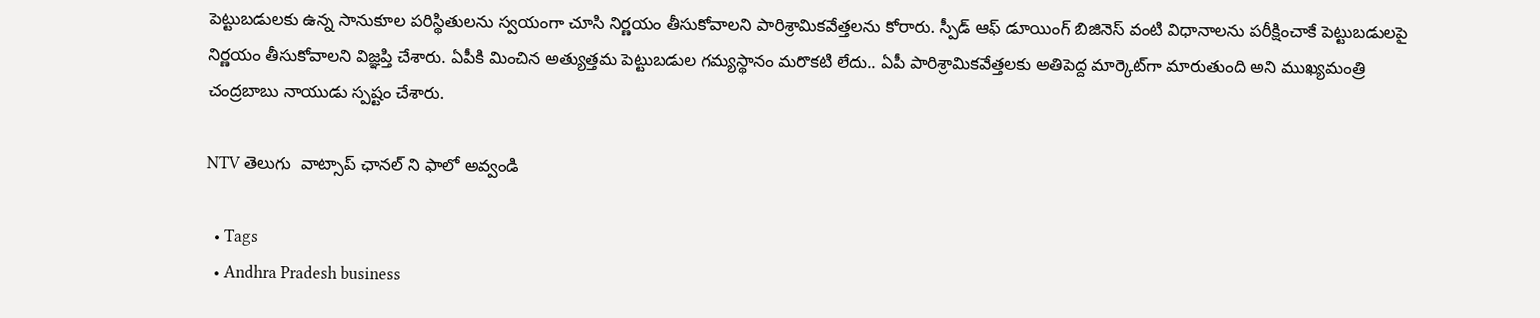పెట్టుబడులకు ఉన్న సానుకూల పరిస్థితులను స్వయంగా చూసి నిర్ణయం తీసుకోవాలని పారిశ్రామికవేత్తలను కోరారు. స్పీడ్ ఆఫ్ డూయింగ్ బిజినెస్ వంటి విధానాలను పరీక్షించాకే పెట్టుబడులపై నిర్ణయం తీసుకోవాలని విజ్ఞప్తి చేశారు. ఏపీకి మించిన అత్యుత్తమ పెట్టుబడుల గమ్యస్థానం మరొకటి లేదు.. ఏపీ పారిశ్రామికవేత్తలకు అతిపెద్ద మార్కెట్‌గా మారుతుంది అని ముఖ్యమంత్రి చంద్రబాబు నాయుడు స్పష్టం చేశారు.

NTV తెలుగు  వాట్సాప్ ఛానల్ ని ఫాలో అవ్వండి

  • Tags
  • Andhra Pradesh business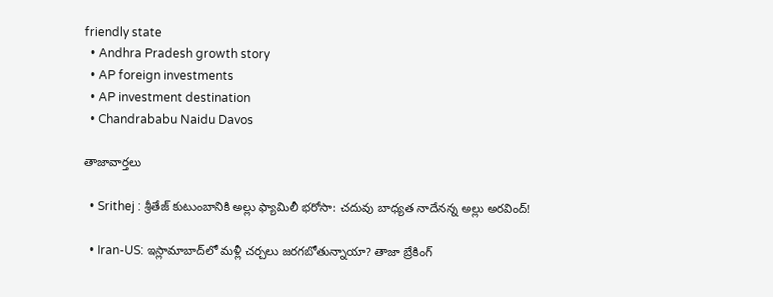friendly state
  • Andhra Pradesh growth story
  • AP foreign investments
  • AP investment destination
  • Chandrababu Naidu Davos

తాజావార్తలు

  • Srithej : శ్రీతేజ్ కుటుంబానికి అల్లు ఫ్యామిలీ భరోసా: చదువు బాధ్యత నాదేనన్న అల్లు అరవింద్!

  • Iran-US: ఇస్లామాబాద్‌లో మళ్లీ చర్చలు జరగబోతున్నాయా? తాజా బ్రేకింగ్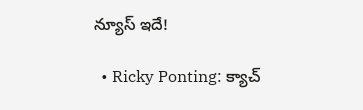న్యూస్ ఇదే!

  • Ricky Ponting: క్యాచ్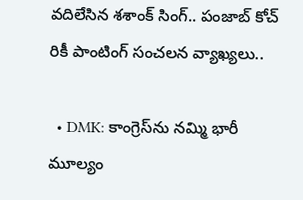వదిలేసిన శశాంక్ సింగ్.. పంజాబ్ కోచ్ రికీ పాంటింగ్ సంచలన వ్యాఖ్యలు..

  • DMK: కాంగ్రెస్‌ను నమ్మి భారీ మూల్యం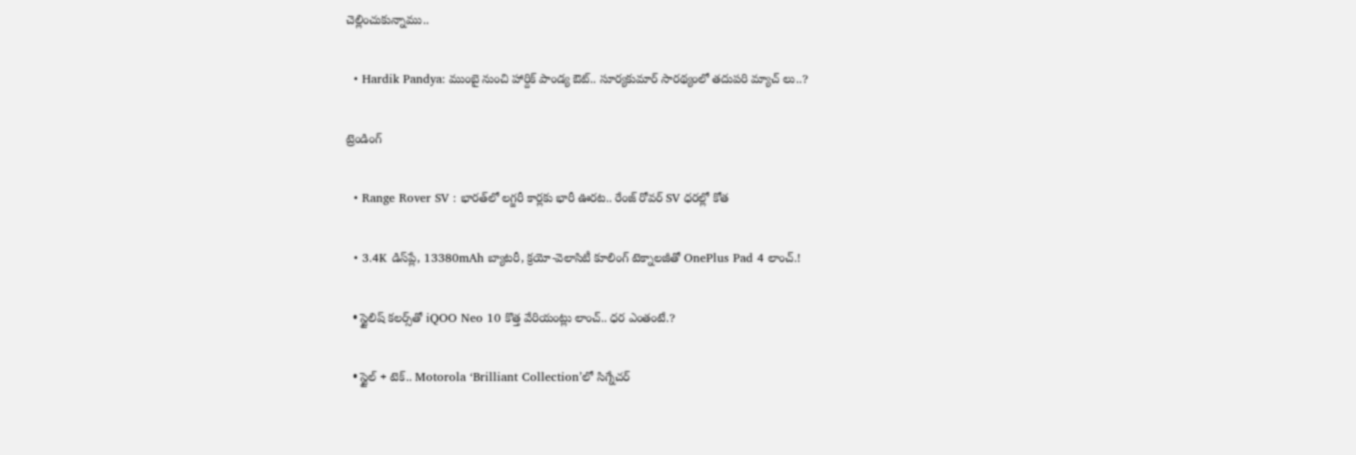చెల్లించుకున్నాము..

  • Hardik Pandya: ముంబై నుంచి హార్దిక్ పాండ్య ఔట్.. సూర్యకుమార్ సారథ్యంలో తదుపరి మ్యాచ్ లు..?

ట్రెండింగ్‌

  • Range Rover SV : భారత్‌లో లగ్జరీ కార్లకు భారీ ఊరట.. రేంజ్ రోవర్ SV ధరల్లో కోత

  • 3.4K డిస్‌ప్లే, 13380mAh బ్యాటరీ, క్రయో-వెలాసిటీ కూలింగ్ టెక్నాలజీతో OnePlus Pad 4 లాంచ్.!

  • స్టైలిష్ కలర్స్‌తో iQOO Neo 10 కొత్త వేరియంట్లు లాంచ్.. ధర ఎంతంటే.?

  • స్టైల్ + టెక్.. Motorola ‘Brilliant Collection’లో సిగ్నేచర్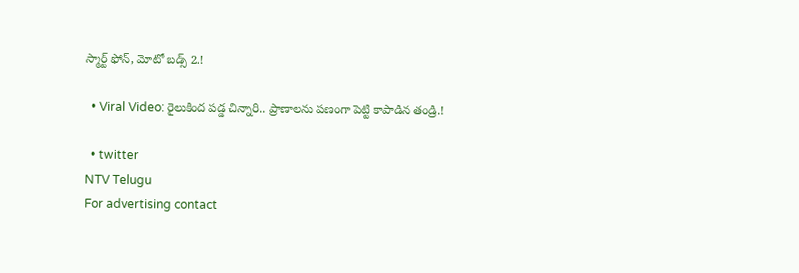స్మార్ట్ ఫోన్, మోటో బడ్స్ 2.!

  • Viral Video: రైలుకింద పడ్డ చిన్నారి.. ప్రాణాలను పణంగా పెట్టి కాపాడిన తండ్రి.!

  • twitter
NTV Telugu
For advertising contact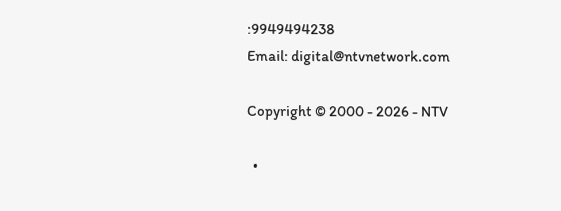:9949494238
Email: digital@ntvnetwork.com

Copyright © 2000 - 2026 - NTV

  •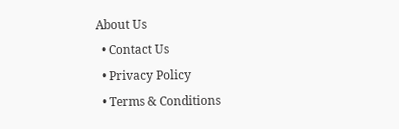About Us
  • Contact Us
  • Privacy Policy
  • Terms & Conditions